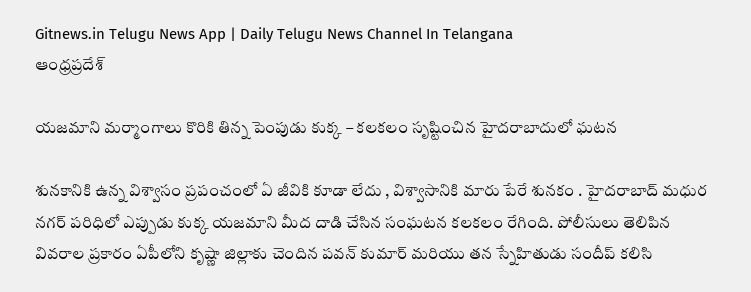Gitnews.in Telugu News App | Daily Telugu News Channel In Telangana
ఆంధ్రప్రదేశ్

యజమాని మర్మాంగాలు కొరికి తిన్న పెంపుడు కుక్క – కలకలం సృష్టించిన హైదరాబాదులో ఘటన

శునకానికి ఉన్న విశ్వాసం ప్రపంచంలో ఏ జీవికి కూడా లేదు , విశ్వాసానికి మారు పేరే శునకం . హైదరాబాద్ మధుర నగర్ పరిధిలో ఎప్పుడు కుక్క యజమాని మీద దాడి చేసిన సంఘటన కలకలం రేగింది. పోలీసులు తెలిపిన వివరాల ప్రకారం ఏపీలోని కృష్ణా జిల్లాకు చెందిన పవన్ కుమార్ మరియు తన స్నేహితుడు సందీప్ కలిసి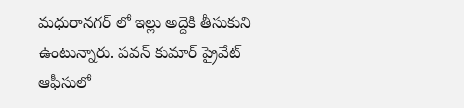మధురానగర్ లో ఇల్లు అద్దెకి తీసుకుని ఉంటున్నారు. పవన్ కుమార్ ప్రైవేట్ ఆఫీసులో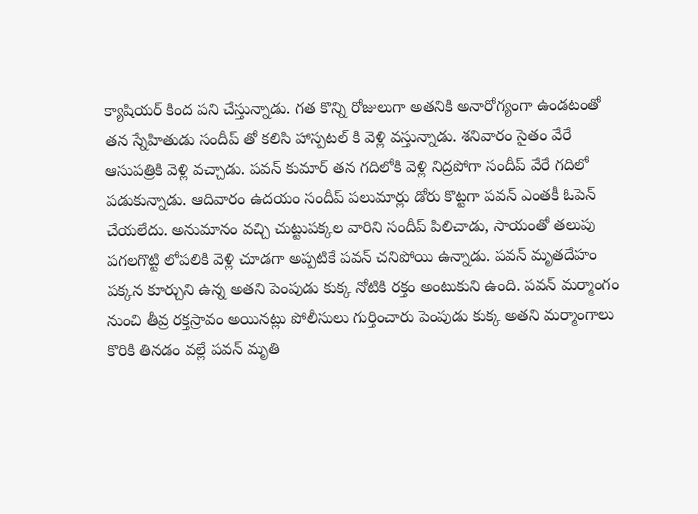క్యాషియర్ కింద పని చేస్తున్నాడు. గత కొన్ని రోజులుగా అతనికి అనారోగ్యంగా ఉండటంతో తన స్నేహితుడు సందీప్ తో కలిసి హాస్పటల్ కి వెళ్లి వస్తున్నాడు. శనివారం సైతం వేరే ఆసుపత్రికి వెళ్లి వచ్చాడు. పవన్ కుమార్ తన గదిలోకి వెళ్లి నిద్రపోగా సందీప్ వేరే గదిలో పడుకున్నాడు. ఆదివారం ఉదయం సందీప్ పలుమార్లు డోరు కొట్టగా పవన్ ఎంతకీ ఓపెన్ చేయలేదు. అనుమానం వచ్చి చుట్టుపక్కల వారిని సందీప్ పిలిచాడు, సాయంతో తలుపు పగలగొట్టి లోపలికి వెళ్లి చూడగా అప్పటికే పవన్ చనిపోయి ఉన్నాడు. పవన్ మృతదేహం పక్కన కూర్చుని ఉన్న అతని పెంపుడు కుక్క నోటికి రక్తం అంటుకుని ఉంది. పవన్ మర్మాంగం నుంచి తీవ్ర రక్తస్రావం అయినట్లు పోలీసులు గుర్తించారు పెంపుడు కుక్క అతని మర్మాంగాలు కొరికి తినడం వల్లే పవన్ మృతి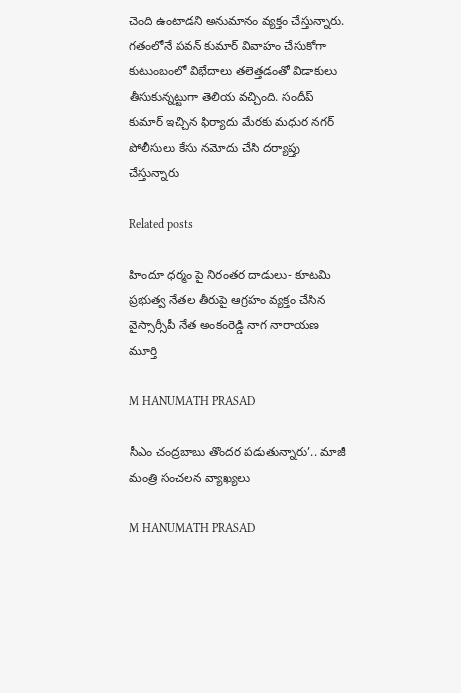చెంది ఉంటాడని అనుమానం వ్యక్తం చేస్తున్నారు. గతంలోనే పవన్ కుమార్ వివాహం చేసుకోగా కుటుంబంలో విభేదాలు తలెత్తడంతో విడాకులు తీసుకున్నట్టుగా తెలియ వచ్చింది. సందీప్ కుమార్ ఇచ్చిన ఫిర్యాదు మేరకు మధుర నగర్ పోలీసులు కేసు నమోదు చేసి దర్యాప్తు చేస్తున్నారు

Related posts

హిందూ ధర్మం పై నిరంతర దాడులు- కూటమి ప్రభుత్వ నేతల తీరుపై ఆగ్రహం వ్యక్తం చేసిన వైస్సార్సీపీ నేత అంకంరెడ్డి నాగ నారాయణ మూర్తి

M HANUMATH PRASAD

సీఎం చంద్రబాబు తొందర పడుతున్నారు’.. మాజీ మంత్రి సంచలన వ్యాఖ్యలు

M HANUMATH PRASAD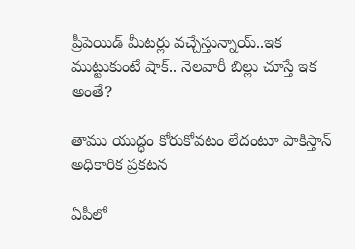ప్రీపెయిడ్ మీటర్లు వచ్చేస్తున్నాయ్..ఇక ముట్టుకుంటే షాక్.. నెలవారీ బిల్లు చూస్తే ఇక అంతే?

తాము యుద్ధం కోరుకోవటం లేదంటూ పాకిస్తాన్ అధికారిక ప్రకటన

ఏపీలో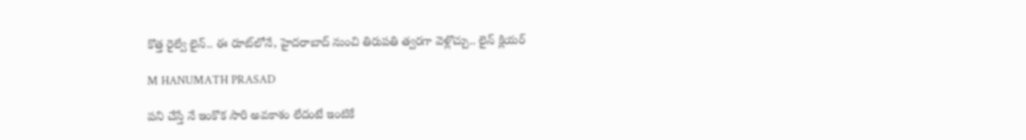కొత్త రైల్వే లైన్‌.. ఈ రూట్‌లోనే, హైదరాబాద్ నుంచి తిరుపతి త్వరగా వెళ్లొచ్చు.. లైన్ క్లియర్

M HANUMATH PRASAD

పని చేస్తే నే ఇంకొక సారి అవకాశం లేదంటే ఇంటికే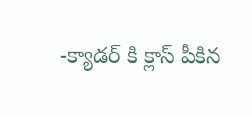-క్యాడర్ కి క్లాస్ పీకిన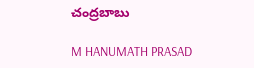చంద్రబాబు

M HANUMATH PRASAD